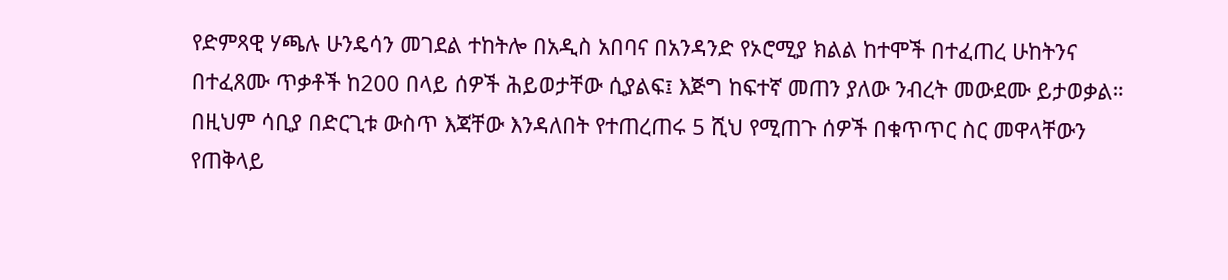የድምጻዊ ሃጫሉ ሁንዴሳን መገደል ተከትሎ በአዲስ አበባና በአንዳንድ የኦሮሚያ ክልል ከተሞች በተፈጠረ ሁከትንና በተፈጸሙ ጥቃቶች ከ200 በላይ ሰዎች ሕይወታቸው ሲያልፍ፤ እጅግ ከፍተኛ መጠን ያለው ንብረት መውደሙ ይታወቃል። በዚህም ሳቢያ በድርጊቱ ውስጥ እጃቸው እንዳለበት የተጠረጠሩ 5 ሺህ የሚጠጉ ሰዎች በቁጥጥር ስር መዋላቸውን የጠቅላይ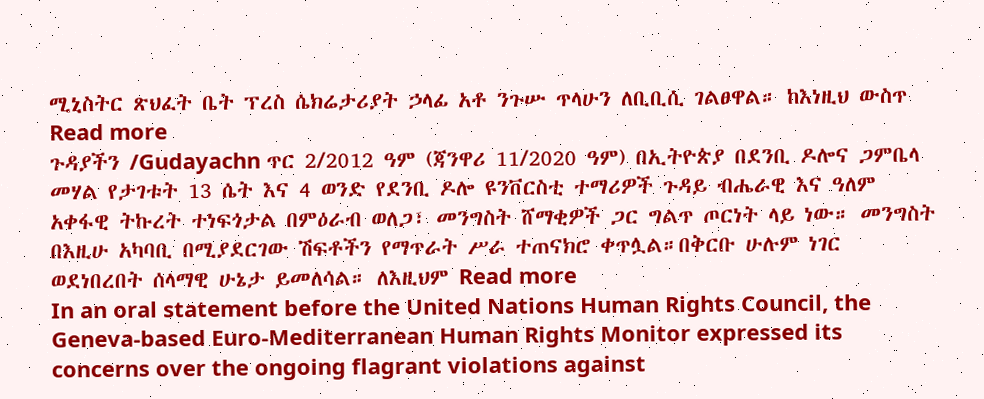ሚኒስትር ጽህፈት ቤት ፕረስ ሴክሬታሪያት ኃላፊ አቶ ንጉሡ ጥላሁን ለቢቢሲ ገልፀዋል። ከእነዚህ ውስጥ Read more
ጉዳያችን /Gudayachn ጥር 2/2012 ዓም (ጃንዋሪ 11/2020 ዓም) በኢትዮጵያ በደንቢ ዶሎና ጋምቤላ መሃል የታገቱት 13 ሴት እና 4 ወንድ የደንቢ ዶሎ ዩንቨርስቲ ተማሪዎች ጉዳይ ብሔራዊ እና ዓለም አቀፋዊ ትኩረት ተነፍጎታል በምዕራብ ወለጋ፣ መንግስት ሸማቂዎች ጋር ግልጥ ጦርነት ላይ ነው። መንግስት በእዚሁ አካባቢ በሚያደርገው ሽፍቶችን የማጥራት ሥራ ተጠናክሮ ቀጥሏል።በቅርቡ ሁሉም ነገር ወደነበረበት ሰላማዊ ሁኔታ ይመለሳል። ለእዚህም Read more
In an oral statement before the United Nations Human Rights Council, the Geneva-based Euro-Mediterranean Human Rights Monitor expressed its concerns over the ongoing flagrant violations against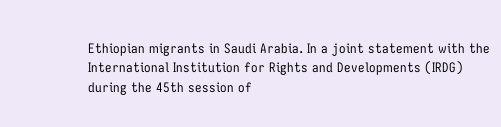Ethiopian migrants in Saudi Arabia. In a joint statement with the International Institution for Rights and Developments (IRDG) during the 45th session of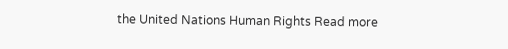the United Nations Human Rights Read more